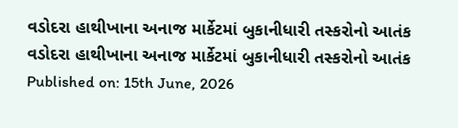વડોદરા હાથીખાના અનાજ માર્કેટમાં બુકાનીધારી તસ્કરોનો આતંક
વડોદરા હાથીખાના અનાજ માર્કેટમાં બુકાનીધારી તસ્કરોનો આતંક
Published on: 15th June, 2026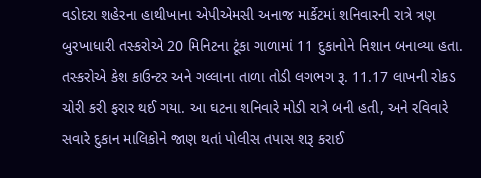વડોદરા શહેરના હાથીખાના એપીએમસી અનાજ માર્કેટમાં શનિવારની રાત્રે ત્રણ બુરખાધારી તસ્કરોએ 20 મિનિટના ટૂંકા ગાળામાં 11 દુકાનોને નિશાન બનાવ્યા હતા. તસ્કરોએ કેશ કાઉન્ટર અને ગલ્લાના તાળા તોડી લગભગ રૂ. 11.17 લાખની રોકડ ચોરી કરી ફરાર થઈ ગયા. આ ઘટના શનિવારે મોડી રાત્રે બની હતી, અને રવિવારે સવારે દુકાન માલિકોને જાણ થતાં પોલીસ તપાસ શરૂ કરાઈ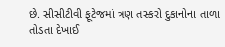છે. સીસીટીવી ફૂટેજમાં ત્રણ તસ્કરો દુકાનોના તાળા તોડતા દેખાઈ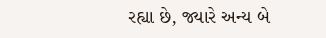રહ્યા છે, જ્યારે અન્ય બે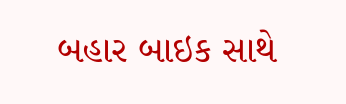બહાર બાઇક સાથે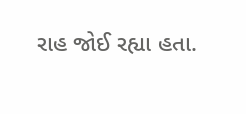રાહ જોઈ રહ્યા હતા.